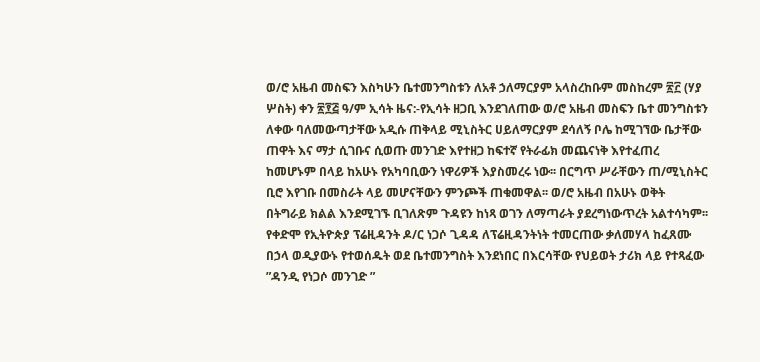ወ/ሮ አዜብ መስፍን እስካሁን ቤተመንግስቱን ለአቶ ኃለማርያም አላስረከቡም መስከረም ፳፫ (ሃያ ሦስት) ቀን ፳፻፭ ዓ/ም ኢሳት ዜና:-የኢሳት ዘጋቢ እንደገለጠው ወ/ሮ አዜብ መስፍን ቤተ መንግስቱን ለቀው ባለመውጣታቸው አዲሱ ጠቅላይ ሚኒስትር ሀይለማርያም ደሳለኝ ቦሌ ከሚገኘው ቤታቸው ጠዋት እና ማታ ሲገቡና ሲወጡ መንገድ እየተዘጋ ከፍተኛ የትራፊክ መጨናነቅ እየተፈጠረ ከመሆኑም በላይ ከአሁኑ የአካባቢውን ነዋሪዎች እያስመረሩ ነው፡፡ በርግጥ ሥራቸውን ጠ/ሚኒስትር ቢሮ እየገቡ በመስራት ላይ መሆናቸውን ምንጮች ጠቁመዋል፡፡ ወ/ሮ አዜብ በአሁኑ ወቅት በትግራይ ክልል እንደሚገኙ ቢገለጽም ጉዳዩን ከነጻ ወገን ለማጣራት ያደረግነውጥረት አልተሳካም፡፡ የቀድሞ የኢትዮጵያ ፕሬዚዳንት ዶ/ር ነጋሶ ጊዳዳ ለፕሬዚዳንትነት ተመርጠው ቃለመሃላ ከፈጸሙ በኃላ ወዲያውኑ የተወሰዱት ወደ ቤተመንግስት እንደነበር በእርሳቸው የህይወት ታሪክ ላይ የተጻፈው ”ዳንዲ የነጋሶ መንገድ ”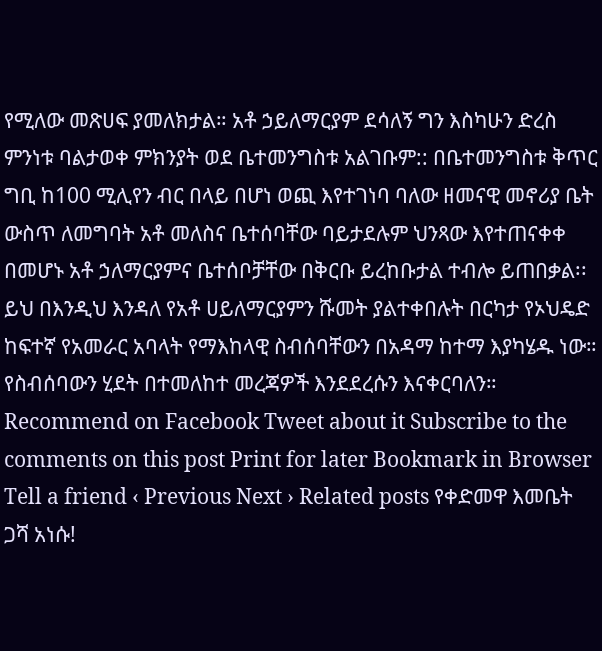የሚለው መጽሀፍ ያመለክታል። አቶ ኃይለማርያም ደሳለኝ ግን እስካሁን ድረስ ምንነቱ ባልታወቀ ምክንያት ወደ ቤተመንግስቱ አልገቡም:: በቤተመንግስቱ ቅጥር ግቢ ከ100 ሚሊየን ብር በላይ በሆነ ወጪ እየተገነባ ባለው ዘመናዊ መኖሪያ ቤት ውስጥ ለመግባት አቶ መለስና ቤተሰባቸው ባይታደሉም ህንጻው እየተጠናቀቀ በመሆኑ አቶ ኃለማርያምና ቤተሰቦቻቸው በቅርቡ ይረከቡታል ተብሎ ይጠበቃል፡፡ ይህ በእንዲህ እንዳለ የአቶ ሀይለማርያምን ሹመት ያልተቀበሉት በርካታ የኦህዴድ ከፍተኛ የአመራር አባላት የማእከላዊ ስብሰባቸውን በአዳማ ከተማ እያካሄዱ ነው። የስብሰባውን ሂደት በተመለከተ መረጃዎች እንደደረሱን እናቀርባለን። Recommend on Facebook Tweet about it Subscribe to the comments on this post Print for later Bookmark in Browser Tell a friend ‹ Previous Next › Related posts የቀድመዋ እመቤት ጋሻ አነሱ!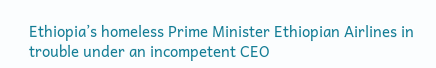Ethiopia’s homeless Prime Minister Ethiopian Airlines in trouble under an incompetent CEO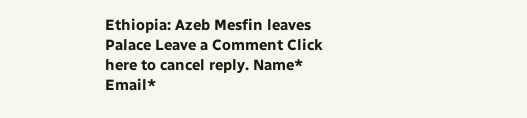Ethiopia: Azeb Mesfin leaves Palace Leave a Comment Click here to cancel reply. Name* Email*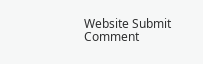Website Submit Comment